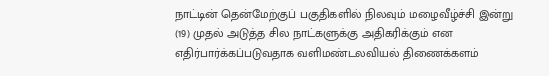நாட்டின் தென்மேற்குப் பகுதிகளில் நிலவும் மழைவீழ்ச்சி இன்று (19) முதல் அடுத்த சில நாட்களுக்கு அதிகரிக்கும் என எதிர்பார்க்கப்படுவதாக வளிமண்டலவியல் திணைக்களம்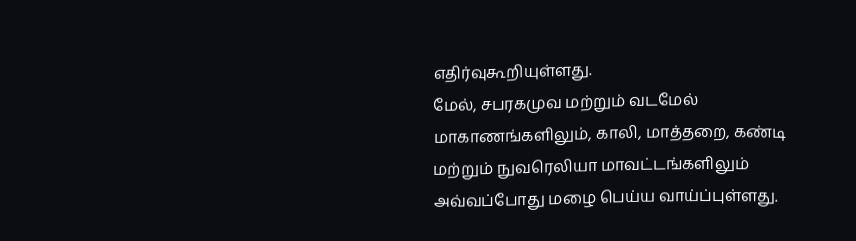எதிர்வுகூறியுள்ளது.
மேல், சபரகமுவ மற்றும் வடமேல் மாகாணங்களிலும், காலி, மாத்தறை, கண்டி மற்றும் நுவரெலியா மாவட்டங்களிலும் அவ்வப்போது மழை பெய்ய வாய்ப்புள்ளது.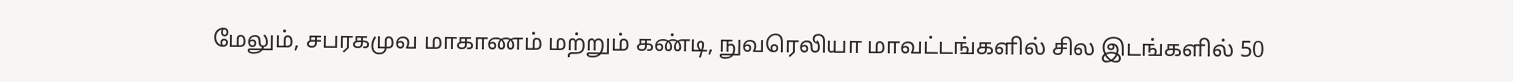மேலும், சபரகமுவ மாகாணம் மற்றும் கண்டி, நுவரெலியா மாவட்டங்களில் சில இடங்களில் 50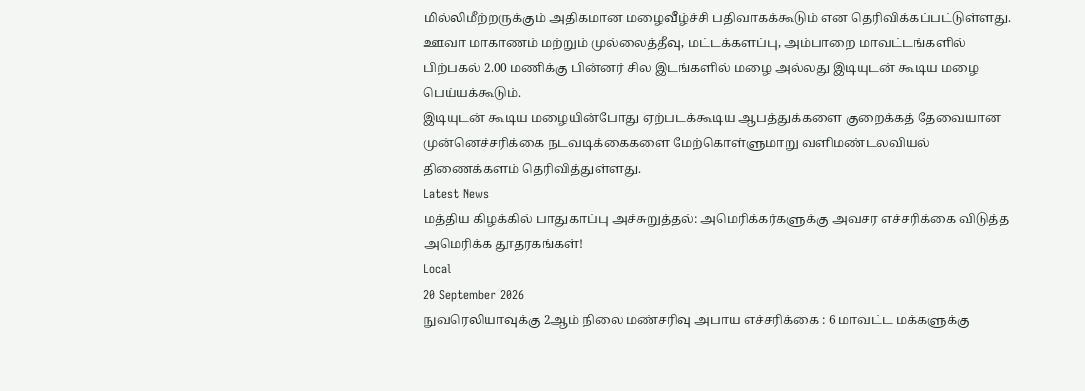மில்லிமீற்றருக்கும் அதிகமான மழைவீழ்ச்சி பதிவாகக்கூடும் என தெரிவிக்கப்பட்டுள்ளது.
ஊவா மாகாணம் மற்றும் முல்லைத்தீவு, மட்டக்களப்பு, அம்பாறை மாவட்டங்களில் பிற்பகல் 2.00 மணிக்கு பின்னர் சில இடங்களில் மழை அல்லது இடியுடன் கூடிய மழை பெய்யக்கூடும்.
இடியுடன் கூடிய மழையின்போது ஏற்படக்கூடிய ஆபத்துக்களை குறைக்கத் தேவையான முன்னெச்சரிக்கை நடவடிக்கைகளை மேற்கொள்ளுமாறு வளிமண்டலவியல் திணைக்களம் தெரிவித்துள்ளது.
Latest News
மத்திய கிழக்கில் பாதுகாப்பு அச்சுறுத்தல்: அமெரிக்கர்களுக்கு அவசர எச்சரிக்கை விடுத்த அமெரிக்க தூதரகங்கள்!
Local
20 September 2026
நுவரெலியாவுக்கு 2ஆம் நிலை மண்சரிவு அபாய எச்சரிக்கை : 6 மாவட்ட மக்களுக்கு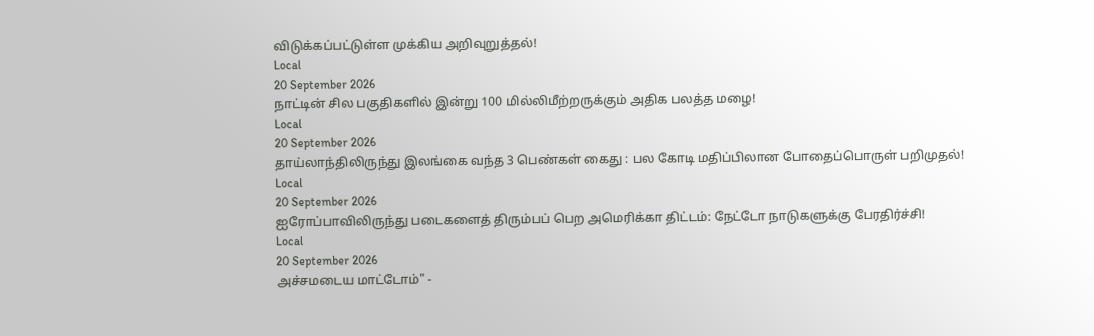விடுக்கப்பட்டுள்ள முக்கிய அறிவுறுத்தல்!
Local
20 September 2026
நாட்டின் சில பகுதிகளில் இன்று 100 மில்லிமீற்றருக்கும் அதிக பலத்த மழை!
Local
20 September 2026
தாய்லாந்திலிருந்து இலங்கை வந்த 3 பெண்கள் கைது : பல கோடி மதிப்பிலான போதைப்பொருள் பறிமுதல்!
Local
20 September 2026
ஐரோப்பாவிலிருந்து படைகளைத் திரும்பப் பெற அமெரிக்கா திட்டம்: நேட்டோ நாடுகளுக்கு பேரதிர்ச்சி!
Local
20 September 2026
அச்சமடைய மாட்டோம்" -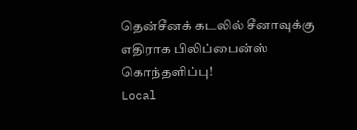தென்சீனக் கடலில் சீனாவுக்கு எதிராக பிலிப்பைன்ஸ் கொந்தளிப்பு!
Local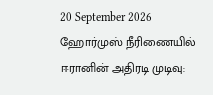20 September 2026
ஹோர்முஸ் நீரிணையில் ஈரானின் அதிரடி முடிவு: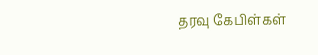தரவு கேபிள்கள்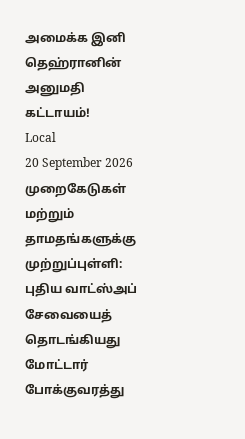அமைக்க இனி தெஹ்ரானின் அனுமதி கட்டாயம்!
Local
20 September 2026
முறைகேடுகள் மற்றும் தாமதங்களுக்கு முற்றுப்புள்ளி: புதிய வாட்ஸ்அப் சேவையைத் தொடங்கியது மோட்டார் போக்குவரத்து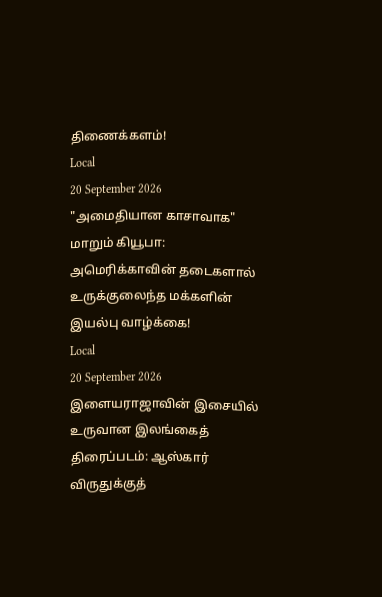திணைக்களம்!
Local
20 September 2026
"அமைதியான காசாவாக" மாறும் கியூபா: அமெரிக்காவின் தடைகளால் உருக்குலைந்த மக்களின் இயல்பு வாழ்க்கை!
Local
20 September 2026
இளையராஜாவின் இசையில் உருவான இலங்கைத் திரைப்படம்: ஆஸ்கார் விருதுக்குத்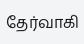தேர்வாகி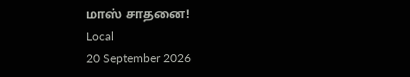மாஸ் சாதனை!
Local
20 September 2026